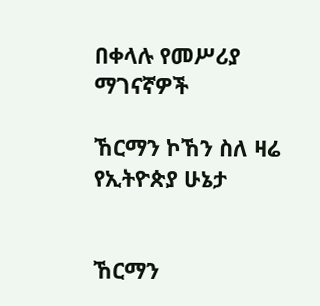በቀላሉ የመሥሪያ ማገናኛዎች

ኸርማን ኮኸን ስለ ዛሬ የኢትዮጵያ ሁኔታ


ኸርማን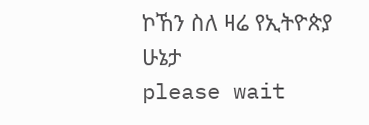ኮኸን ስለ ዛሬ የኢትዮጵያ ሁኔታ
please wait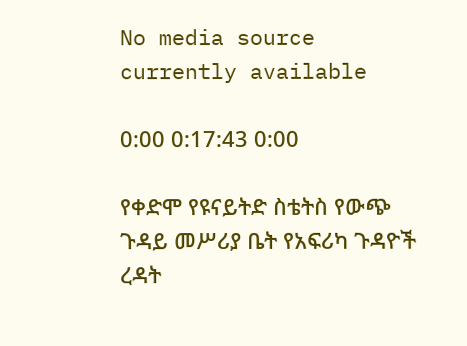No media source currently available

0:00 0:17:43 0:00

የቀድሞ የዩናይትድ ስቴትስ የውጭ ጉዳይ መሥሪያ ቤት የአፍሪካ ጉዳዮች ረዳት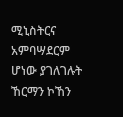ሚኒስትርና አምባሣደርም ሆነው ያገለገሉት ኸርማን ኮኸን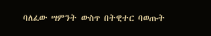ባለፈው ሣምንት ውስጥ በትዊተር ባወጡት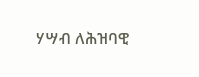ሃሣብ ለሕዝባዊ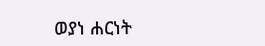ወያነ ሐርነት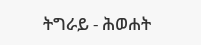ትግራይ - ሕወሐት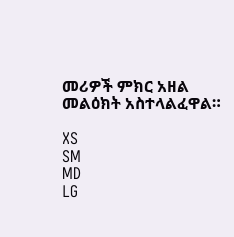መሪዎች ምክር አዘል መልዕክት አስተላልፈዋል።

XS
SM
MD
LG